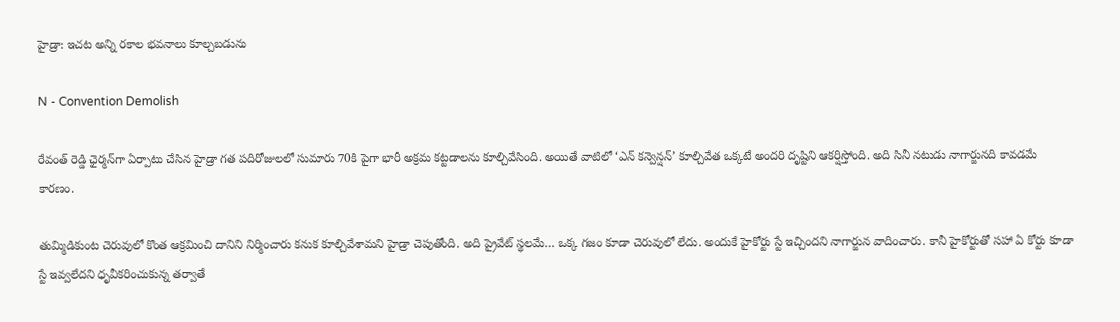హైడ్రా: ఇచట అన్ని రకాల భవనాలు కూల్చబడును

N - Convention Demolish

రేవంత్‌ రెడ్డి ఛైర్మన్‌గా ఏర్పాటు చేసిన హైడ్రా గత పదిరోజులలో సుమారు 70కి పైగా భారీ అక్రమ కట్టడాలను కూల్చివేసింది. అయితే వాటిలో ‘ఎన్‌ కన్వెన్షన్’ కూల్చివేత ఒక్కటే అందరి దృష్టిని ఆకర్షిస్తోంది. అది సినీ నటుడు నాగార్జునది కావడమే కారణం.

తుమ్మిడికుంట చెరువులో కొంత ఆక్రమించి దానిని నిర్మించారు కనుక కూల్చివేశామని హైడ్రా చెపుతోంది. అది ప్రైవేట్ స్థలమే… ఒక్క గజం కూడా చెరువులో లేదు. అందుకే హైకోర్టు స్టే ఇచ్చిందని నాగార్జున వాదించారు. కానీ హైకోర్టుతో సహా ఏ కోర్టు కూడా స్టే ఇవ్వలేదని ధృవీకరించుకున్న తర్వాతే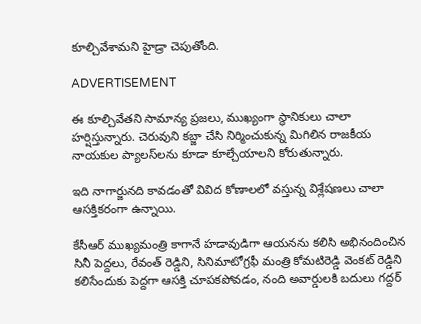కూల్చివేశామని హైడ్రా చెపుతోంది.

ADVERTISEMENT

ఈ కూల్చివేతని సామాన్య ప్రజలు, ముఖ్యంగా స్థానికులు చాలా హర్షిస్తున్నారు. చెరువుని కబ్జా చేసి నిర్మించుకున్న మిగిలిన రాజకీయ నాయకుల ప్యాలస్‌లను కూడా కూల్చేయాలని కోరుతున్నారు.

ఇది నాగార్జునది కావడంతో వివిద కోణాలలో వస్తున్న విశ్లేషణలు చాలా ఆసక్తికరంగా ఉన్నాయి.

కేసీఆర్‌ ముఖ్యమంత్రి కాగానే హడావుడిగా ఆయనను కలిసి అభినందించిన సినీ పెద్దలు, రేవంత్‌ రెడ్డిని, సినిమాటోగ్రఫీ మంత్రి కోమటిరెడ్డి వెంకట్ రెడ్డిని కలిసేందుకు పెద్దగా ఆసక్తి చూపకపోవడం, నంది అవార్డులకి బదులు గద్దర్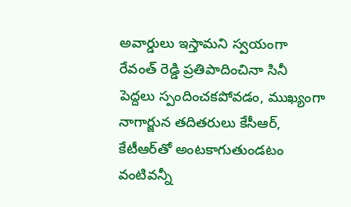అవార్డులు ఇస్తామని స్వయంగా రేవంత్‌ రెడ్డి ప్రతిపాదించినా సినీ పెద్దలు స్పందించకపోవడం, ముఖ్యంగా నాగార్జున తదితరులు కేసీఆర్‌, కేటీఆర్‌తో అంటకాగుతుండటం వంటివన్నీ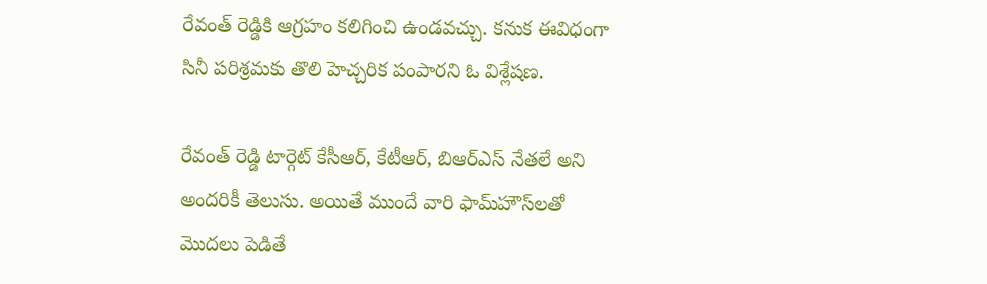రేవంత్‌ రెడ్డికి ఆగ్రహం కలిగించి ఉండవచ్చు. కనుక ఈవిధంగా సినీ పరిశ్రమకు తొలి హెచ్చరిక పంపారని ఓ విశ్లేషణ.

రేవంత్‌ రెడ్డి టార్గెట్ కేసీఆర్‌, కేటీఆర్‌, బిఆర్ఎస్ నేతలే అని అందరికీ తెలుసు. అయితే ముందే వారి ఫామ్‌హౌస్‌లతో మొదలు పెడితే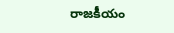రాజకీయం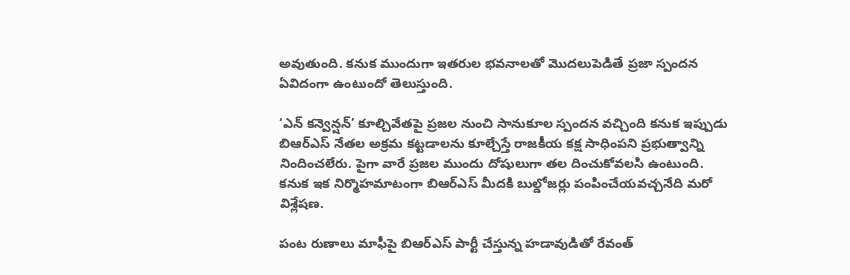అవుతుంది. కనుక ముందుగా ఇతరుల భవనాలతో మొదలుపెడితే ప్రజా స్పందన ఏవిదంగా ఉంటుందో తెలుస్తుంది.

‘ఎన్‌ కన్వెన్షన్’ కూల్చివేతపై ప్రజల నుంచి సానుకూల స్పందన వచ్చింది కనుక ఇప్పుడు బిఆర్ఎస్ నేతల అక్రమ కట్టడాలను కూల్చేస్తే రాజకీయ కక్ష సాధింపని ప్రభుత్వాన్ని నిందించలేరు. పైగా వారే ప్రజల ముందు దోషులుగా తల దించుకోవలసి ఉంటుంది. కనుక ఇక నిర్మొహమాటంగా బిఆర్ఎస్ మీదకి బుల్డోజర్లు పంపించేయవచ్చనేది మరో విశ్లేషణ.

పంట రుణాలు మాఫీపై బిఆర్ఎస్ పార్టీ చేస్తున్న హడావుడితో రేవంత్‌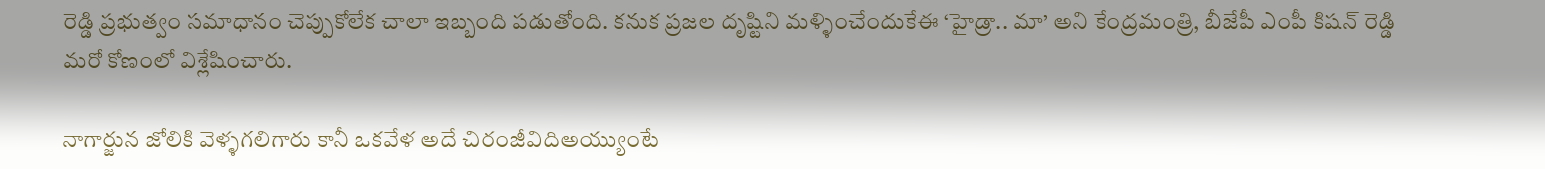రెడ్డి ప్రభుత్వం సమాధానం చెప్పుకోలేక చాలా ఇబ్బంది పడుతోంది. కనుక ప్రజల దృష్టిని మళ్ళించేందుకేఈ ‘హైడ్రా.. మా’ అని కేంద్రమంత్రి, బీజేపీ ఎంపీ కిషన్ రెడ్డి మరో కోణంలో విశ్లేషించారు.

నాగార్జున జోలికి వెళ్ళగలిగారు కానీ ఒకవేళ అదే చిరంజీవిదిఅయ్యుంటే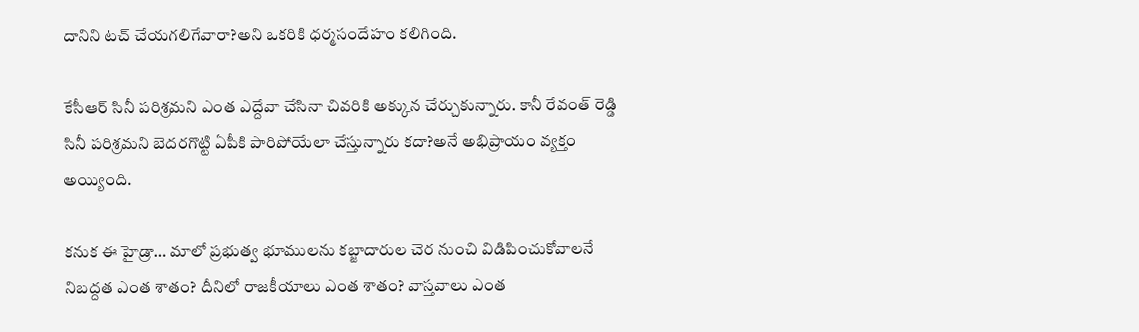దానిని టచ్‌ చేయగలిగేవారా?అని ఒకరికి ధర్మసందేహం కలిగింది.

కేసీఆర్‌ సినీ పరిశ్రమని ఎంత ఎద్దేవా చేసినా చివరికి అక్కున చేర్చుకున్నారు. కానీ రేవంత్‌ రెడ్డి సినీ పరిశ్రమని బెదరగొట్టి ఏపీకి పారిపోయేలా చేస్తున్నారు కదా?అనే అభిప్రాయం వ్యక్తం అయ్యింది.

కనుక ఈ హైడ్రా… మాలో ప్రభుత్వ భూములను కబ్జాదారుల చెర నుంచి విడిపించుకోవాలనే నిబద్దత ఎంత శాతం? దీనిలో రాజకీయాలు ఎంత శాతం? వాస్తవాలు ఎంత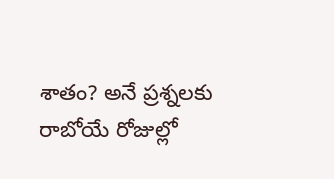శాతం? అనే ప్రశ్నలకు రాబోయే రోజుల్లో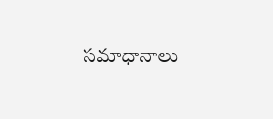సమాధానాలు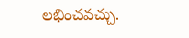లభించవచ్చు.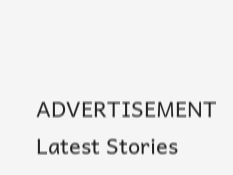ADVERTISEMENT
Latest Stories